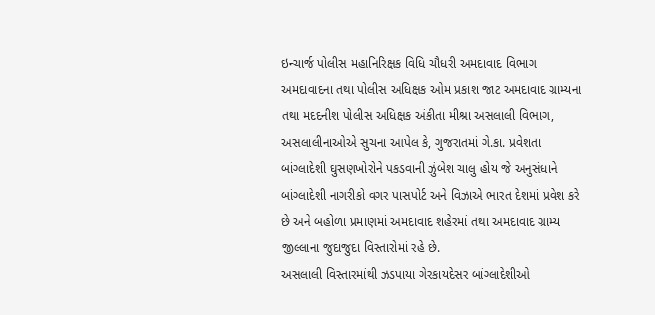ઇન્ચાર્જ પોલીસ મહાનિરિક્ષક વિધિ ચૌધરી અમદાવાદ વિભાગ અમદાવાદના તથા પોલીસ અધિક્ષક ઓમ પ્રકાશ જાટ અમદાવાદ ગ્રામ્યના તથા મદદનીશ પોલીસ અધિક્ષક અંકીતા મીશ્રા અસલાલી વિભાગ, અસલાલીનાઓએ સુચના આપેલ કે, ગુજરાતમાં ગે.કા. પ્રવેશતા બાંગ્લાદેશી ઘુસણખોરોને પકડવાની ઝુંબેશ ચાલુ હોય જે અનુસંધાને બાંગ્લાદેશી નાગરીકો વગર પાસપોર્ટ અને વિઝાએ ભારત દેશમાં પ્રવેશ કરે છે અને બહોળા પ્રમાણમાં અમદાવાદ શહેરમાં તથા અમદાવાદ ગ્રામ્ય જીલ્લાના જુદાજુદા વિસ્તારોમાં રહે છે.
અસલાલી વિસ્તારમાંથી ઝડપાયા ગેરકાયદેસર બાંગ્લાદેશીઓ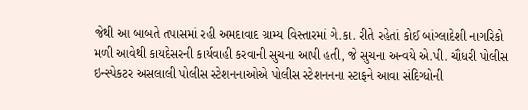જેથી આ બાબતે તપાસમાં રહી અમદાવાદ ગ્રામ્ય વિસ્તારમાં ગે.કા. રીતે રહેતાં કોઈ બાંગ્લાદેશી નાગરિકો મળી આવેથી કાયદેસરની કાર્યવાહી કરવાની સુચના આપી હતી, જે સુચના અન્વયે એ.પી. ચૌધરી પોલીસ ઇન્સ્પેકટર અસલાલી પોલીસ સ્ટેશનનાઓએ પોલીસ સ્ટેશનનના સ્ટાફને આવા સંદિગ્ધોની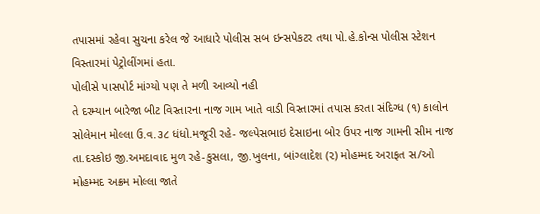તપાસમાં રહેવા સુચના કરેલ જે આધારે પોલીસ સબ ઇન્સપેકટર તથા પો.હે.કોન્સ પોલીસ સ્ટેશન વિસ્તારમાં પેટ્રોલીંગમાં હતા.
પોલીસે પાસપોર્ટ માંગ્યો પણ તે મળી આવ્યો નહી
તે દરમ્યાન બારેજા બીટ વિસ્તારના નાજ ગામ ખાતે વાડી વિસ્તારમાં તપાસ કરતા સંદિગ્ધ (૧) કાલોન સોલેમાન મોલ્લા ઉ.વ.૩૮ ધંધો.મજૂરી રહે- જલ્પેસભાઇ દેસાઇના બોર ઉપર નાજ ગામની સીમ નાજ તા.દસ્કોઇ જી.અમદાવાદ મુળ રહે-કુસલા, જી.ખુલના, બાંગ્લાદેશ (૨) મોહમ્મદ અરાફત સ/ઓ મોહમ્મદ અક્રમ મોલ્લા જાતે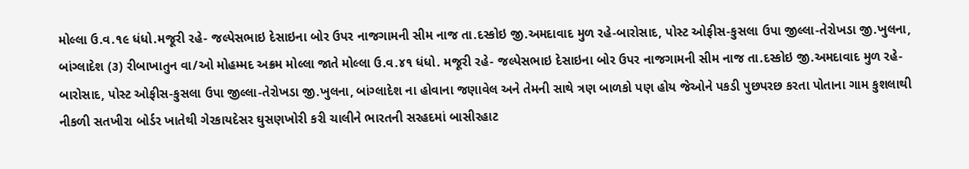મોલ્લા ઉ.વ.૧૯ ધંધો.મજૂરી રહે- જલ્પેસભાઇ દેસાઇના બોર ઉપર નાજગામની સીમ નાજ તા.દસ્કોઇ જી.અમદાવાદ મુળ રહે-બારોસાદ, પોસ્ટ ઓફીસ-કુસલા ઉપા જીલ્લા-તેરોખડા જી.ખુલના, બાંગ્લાદેશ (૩) રીબાખાતુન વા/ઓ મોહમ્મદ અક્રમ મોલ્લા જાતે મોલ્લા ઉ.વ.૪૧ ધંધો. મજૂરી રહે- જલ્પેસભાઇ દેસાઇના બોર ઉપર નાજગામની સીમ નાજ તા.દસ્કોઇ જી.અમદાવાદ મુળ રહે-બારોસાદ, પોસ્ટ ઓફીસ-કુસલા ઉપા જીલ્લા-તેરોખડા જી.ખુલના, બાંગ્લાદેશ ના હોવાના જણાવેલ અને તેમની સાથે ત્રણ બાળકો પણ હોય જેઓને પકડી પુછપરછ કરતા પોતાના ગામ કુશલાથી નીકળી સતખીરા બોર્ડર ખાતેથી ગેરકાયદેસર ઘુસણખોરી કરી ચાલીને ભારતની સરહદમાં બાસીરહાટ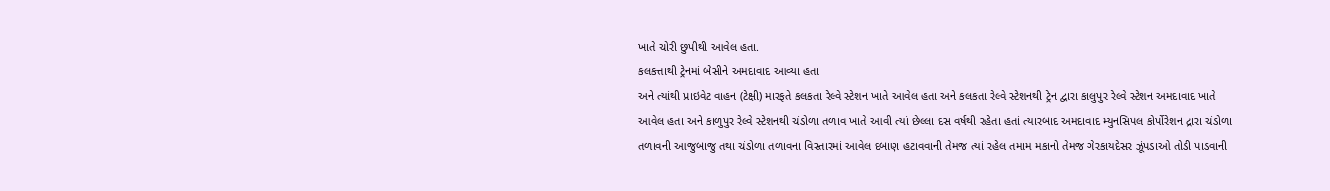ખાતે ચોરી છુપીથી આવેલ હતા.
કલકત્તાથી ટ્રેનમાં બેસીને અમદાવાદ આવ્યા હતા
અને ત્યાંથી પ્રાઇવેટ વાહન (ટેક્ષી) મારફતે કલકતા રેલ્વે સ્ટેશન ખાતે આવેલ હતા અને કલકતા રેલ્વે સ્ટેશનથી ટ્રેન દ્વારા કાલુપુર રેલ્વે સ્ટેશન અમદાવાદ ખાતે આવેલ હતા અને કાળુપુર રેલ્વે સ્ટેશનથી ચંડોળા તળાવ ખાતે આવી ત્યાં છેલ્લા દસ વર્ષથી રહેતા હતાં ત્યારબાદ અમદાવાદ મ્યુનસિપલ કોર્પોરેશન દ્રારા ચંડોળા તળાવની આજુબાજુ તથા ચંડોળા તળાવના વિસ્તારમાં આવેલ દબાણ હટાવવાની તેમજ ત્યાં રહેલ તમામ મકાનો તેમજ ગેરકાયદેસર ઝૂંપડાઓ તોડી પાડવાની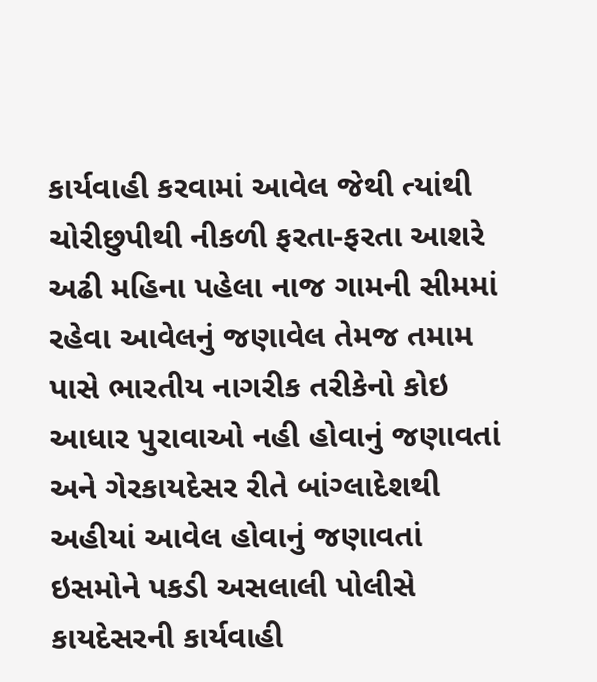કાર્યવાહી કરવામાં આવેલ જેથી ત્યાંથી ચોરીછુપીથી નીકળી ફરતા-ફરતા આશરે અઢી મહિના પહેલા નાજ ગામની સીમમાં રહેવા આવેલનું જણાવેલ તેમજ તમામ પાસે ભારતીય નાગરીક તરીકેનો કોઇ આધાર પુરાવાઓ નહી હોવાનું જણાવતાં અને ગેરકાયદેસર રીતે બાંગ્લાદેશથી અહીયાં આવેલ હોવાનું જણાવતાં ઇસમોને પકડી અસલાલી પોલીસે કાયદેસરની કાર્યવાહી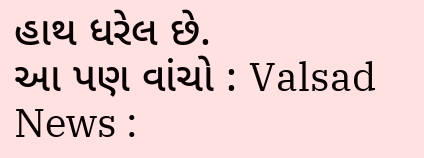હાથ ધરેલ છે.
આ પણ વાંચો : Valsad News :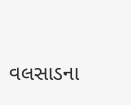વલસાડના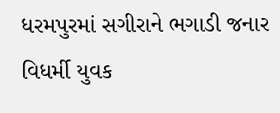ધરમપુરમાં સગીરાને ભગાડી જનાર વિધર્મી યુવક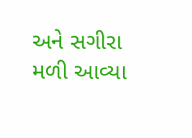અને સગીરા મળી આવ્યા